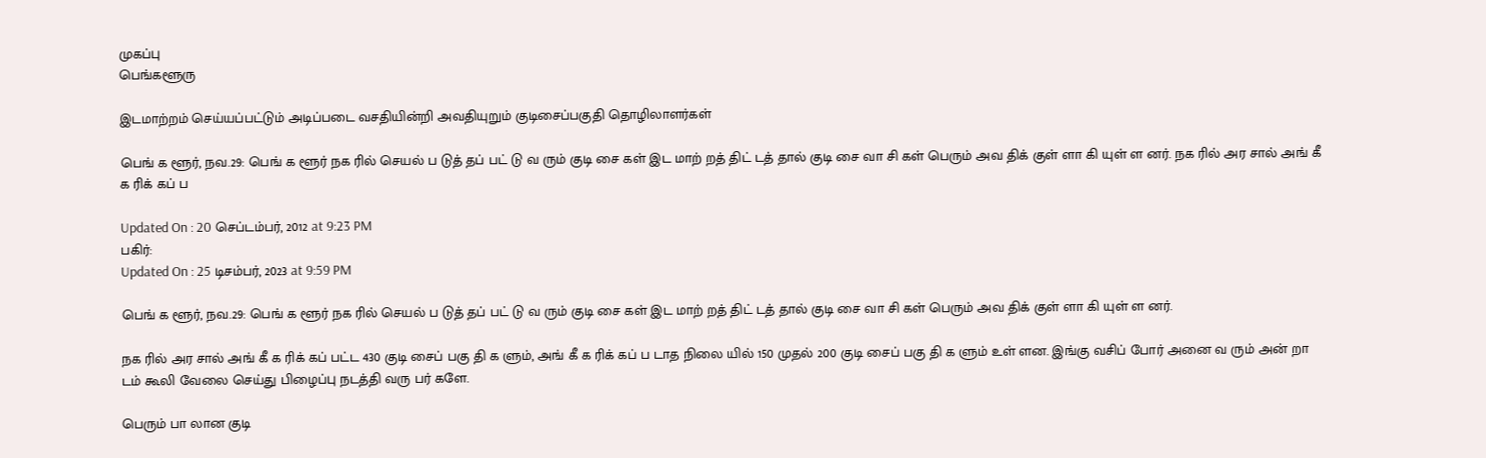முகப்பு
பெங்களூரு

இடமாற்றம் செய்யப்பட்டும் அடிப்படை வசதியின்றி அவதியுறும் குடிசைப்பகுதி தொழிலாளர்கள்

பெங் க ளூர், நவ.29: பெங் க ளூர் நக ரில் செயல் ப டுத் தப் பட் டு வ ரும் குடி சை கள் இட மாற் றத் திட் டத் தால் குடி சை வா சி கள் பெரும் அவ திக் குள் ளா கி யுள் ள னர். நக ரில் அர சால் அங் கீ க ரிக் கப் ப

Updated On : 20 செப்டம்பர், 2012 at 9:23 PM
பகிர்:
Updated On : 25 டிசம்பர், 2023 at 9:59 PM

பெங் க ளூர், நவ.29: பெங் க ளூர் நக ரில் செயல் ப டுத் தப் பட் டு வ ரும் குடி சை கள் இட மாற் றத் திட் டத் தால் குடி சை வா சி கள் பெரும் அவ திக் குள் ளா கி யுள் ள னர்.

நக ரில் அர சால் அங் கீ க ரிக் கப் பட்ட 430 குடி சைப் பகு தி க ளும், அங் கீ க ரிக் கப் ப டாத நிலை யில் 150 முதல் 200 குடி சைப் பகு தி க ளும் உள் ளன. இங்கு வசிப் போர் அனை வ ரும் அன் றா டம் கூலி வேலை செய்து பிழைப்பு நடத்தி வரு பர் களே.

பெரும் பா லான குடி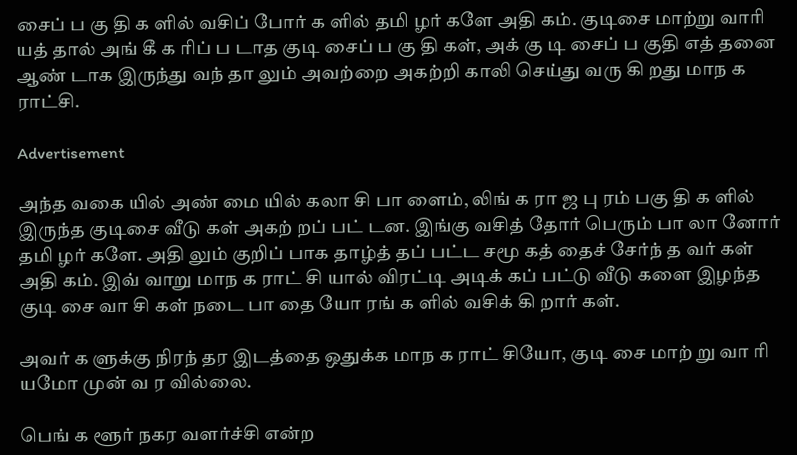சைப் ப கு தி க ளில் வசிப் போர் க ளில் தமி ழர் களே அதி கம். குடிசை மாற்று வாரி யத் தால் அங் கீ க ரிப் ப டாத குடி சைப் ப கு தி கள், அக் கு டி சைப் ப குதி எத் தனை ஆண் டாக இருந்து வந் தா லும் அவற்றை அகற்றி காலி செய்து வரு கி றது மாந க ராட்சி.

Advertisement

அந்த வகை யில் அண் மை யில் கலா சி பா ளைம், லிங் க ரா ஜ பு ரம் பகு தி க ளில் இருந்த குடிசை வீடு கள் அகற் றப் பட் டன. இங்கு வசித் தோர் பெரும் பா லா னோர் தமி ழர் களே. அதி லும் குறிப் பாக தாழ்த் தப் பட்ட சமூ கத் தைச் சேர்ந் த வர் கள் அதி கம். இவ் வாறு மாந க ராட் சி யால் விரட்டி அடிக் கப் பட்டு வீடு களை இழந்த குடி சை வா சி கள் நடை பா தை யோ ரங் க ளில் வசிக் கி றார் கள்.

அவர் க ளுக்கு நிரந் தர இடத்தை ஒதுக்க மாந க ராட் சியோ, குடி சை மாற் று வா ரி யமோ முன் வ ர வில்லை.

பெங் க ளூர் நகர வளர்ச்சி என்ற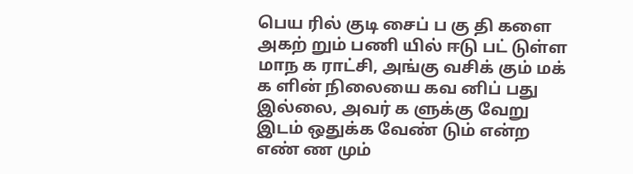பெய ரில் குடி சைப் ப கு தி களை அகற் றும் பணி யில் ஈடு பட் டுள்ள மாந க ராட்சி, அங்கு வசிக் கும் மக் க ளின் நிலையை கவ னிப் பது இல்லை, அவர் க ளுக்கு வேறு இடம் ஒதுக்க வேண் டும் என்ற எண் ண மும்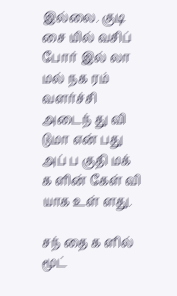இல்லை. குடி சை யில் வசிப் போர் இல் லா மல் நக ரம் வளர்ச்சி அடைந் து வி டுமா என் பது அப் ப குதி மக் க ளின் கேள் வி யாக உள் ளது.

சந் தை க ளில் மூட்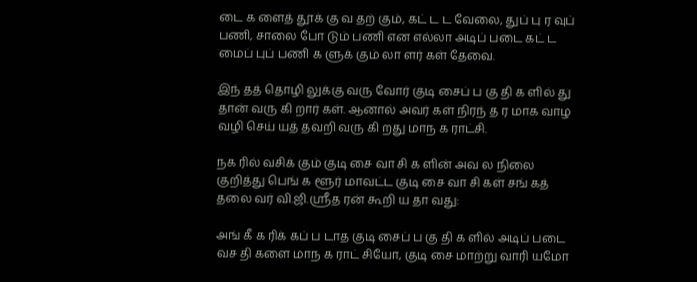டை க ளைத் தூக் கு வ தற் கும், கட் ட ட வேலை, துப் பு ர வுப் பணி, சாலை போ டும் பணி என எல்லா அடிப் படை கட் ட மைப் புப் பணி க ளுக் கும் லா ளர் கள் தேவை.

இந் தத் தொழி லுக்கு வரு வோர் குடி சைப் ப கு தி க ளில் து தான் வரு கி றார் கள். ஆனால் அவர் கள் நிரந் த ர மாக வாழ வழி செய் யத் தவறி வரு கி றது மாந க ராட்சி.

நக ரில் வசிக் கும் குடி சை வா சி க ளின் அவ ல நிலை குறித்து பெங் க ளூர் மாவட்ட குடி சை வா சி கள் சங் கத் தலை வர் வி.ஜி.ஸ்ரீத ரன் கூறி ய தா வது:

அங் கீ க ரிக் கப் ப டாத குடி சைப் ப கு தி க ளில் அடிப் படை வச தி களை மாந க ராட் சியோ, குடி சை மாற்று வாரி யமோ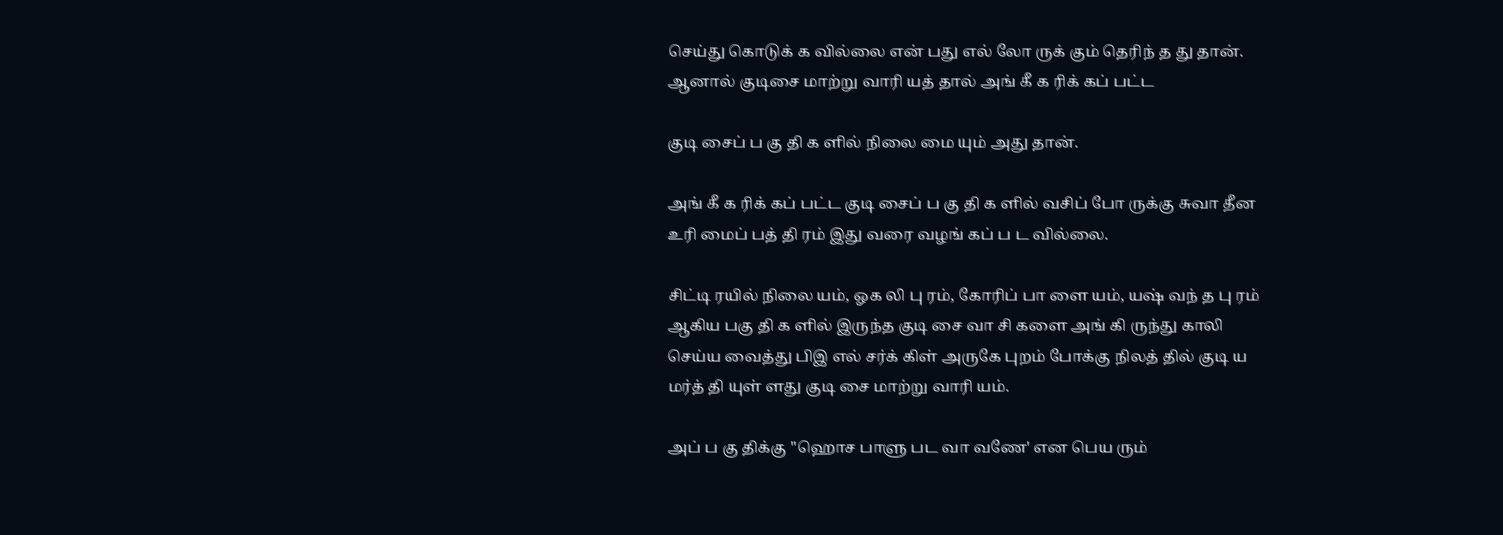செய்து கொடுக் க வில்லை என் பது எல் லோ ருக் கும் தெரிந் த து தான். ஆனால் குடிசை மாற்று வாரி யத் தால் அங் கீ க ரிக் கப் பட்ட

குடி சைப் ப கு தி க ளில் நிலை மை யும் அது தான்.

அங் கீ க ரிக் கப் பட்ட குடி சைப் ப கு தி க ளில் வசிப் போ ருக்கு சுவா தீன உரி மைப் பத் தி ரம் இது வரை வழங் கப் ப ட வில்லை.

சிட்டி ரயில் நிலை யம், ஓக லி பு ரம், கோரிப் பா ளை யம், யஷ் வந் த பு ரம் ஆகிய பகு தி க ளில் இருந்த குடி சை வா சி களை அங் கி ருந்து காலி செய்ய வைத்து பிஇ எல் சர்க் கிள் அருகே புறம் போக்கு நிலத் தில் குடி ய மர்த் தி யுள் ளது குடி சை மாற்று வாரி யம்.

அப் ப கு திக்கு "ஹொச பாளு பட வா வணே' என பெய ரும்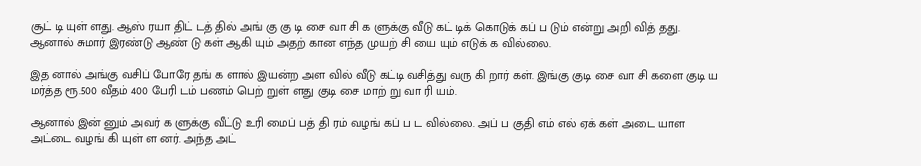சூட் டி யுள் ளது. ஆஸ் ரயா திட் டத் தில் அங் கு கு டி சை வா சி க ளுக்கு வீடு கட் டிக் கொடுக் கப் ப டும் என்று அறி வித் தது. ஆனால் சுமார் இரண்டு ஆண் டு கள் ஆகி யும் அதற் கான எந்த முயற் சி யை யும் எடுக் க வில்லை.

இத னால் அங்கு வசிப் போரே தங் க ளால் இயன்ற அள வில் வீடு கட்டி வசித்து வரு கி றார் கள். இங்கு குடி சை வா சி களை குடி ய மர்த்த ரூ.500 வீதம் 400 பேரி டம் பணம் பெற் றுள் ளது குடி சை மாற் று வா ரி யம்.

ஆனால் இன் னும் அவர் க ளுக்கு வீட்டு உரி மைப் பத் தி ரம் வழங் கப் ப ட வில்லை. அப் ப குதி எம் எல் ஏக் கள் அடை யாள அட்டை வழங் கி யுள் ள னர். அந்த அட்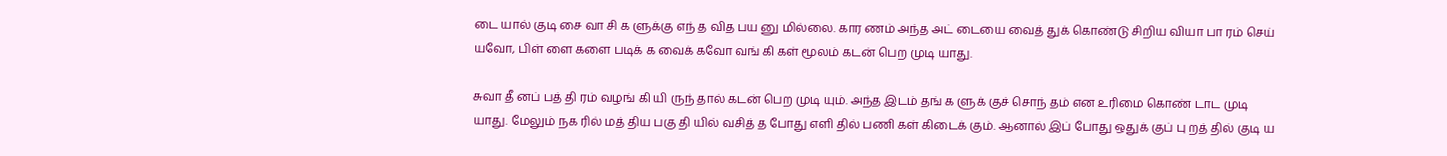டை யால் குடி சை வா சி க ளுக்கு எந் த வித பய னு மில்லை. கார ணம் அந்த அட் டையை வைத் துக் கொண்டு சிறிய வியா பா ரம் செய் யவோ, பிள் ளை களை படிக் க வைக் கவோ வங் கி கள் மூலம் கடன் பெற முடி யாது.

சுவா தீ னப் பத் தி ரம் வழங் கி யி ருந் தால் கடன் பெற முடி யும். அந்த இடம் தங் க ளுக் குச் சொந் தம் என உரிமை கொண் டாட முடி யாது. மேலும் நக ரில் மத் திய பகு தி யில் வசித் த போது எளி தில் பணி கள் கிடைக் கும். ஆனால் இப் போது ஒதுக் குப் பு றத் தில் குடி ய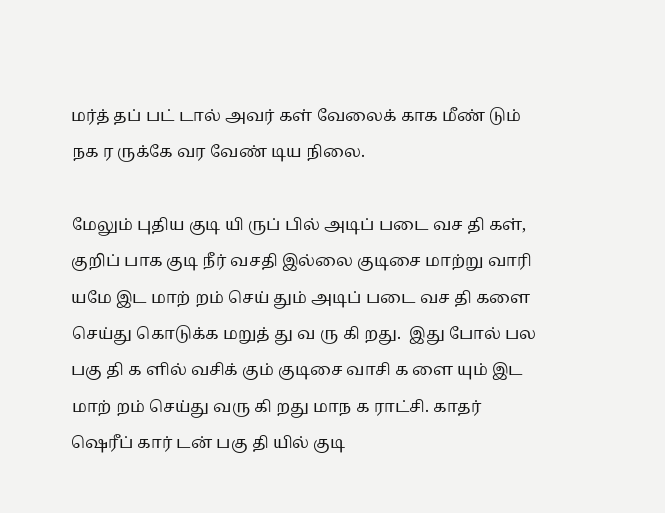மர்த் தப் பட் டால் அவர் கள் வேலைக் காக மீண் டும் நக ர ருக்கே வர வேண் டிய நிலை.

மேலும் புதிய குடி யி ருப் பில் அடிப் படை வச தி கள், குறிப் பாக குடி நீர் வசதி இல்லை குடிசை மாற்று வாரி யமே இட மாற் றம் செய் தும் அடிப் படை வச தி களை செய்து கொடுக்க மறுத் து வ ரு கி றது.  இது போல் பல பகு தி க ளில் வசிக் கும் குடிசை வாசி க ளை யும் இட மாற் றம் செய்து வரு கி றது மாந க ராட்சி. காதர் ஷெரீப் கார் டன் பகு தி யில் குடி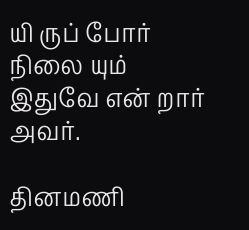யி ருப் போர் நிலை யும் இதுவே என் றார் அவர்.

தினமணி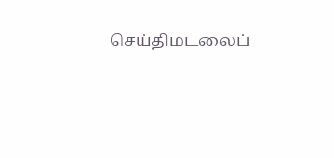செய்திமடலைப்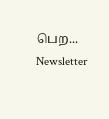பெற... Newsletter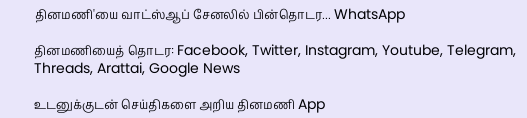தினமணி'யை வாட்ஸ்ஆப் சேனலில் பின்தொடர... WhatsApp

தினமணியைத் தொடர: Facebook, Twitter, Instagram, Youtube, Telegram, Threads, Arattai, Google News

உடனுக்குடன் செய்திகளை அறிய தினமணி App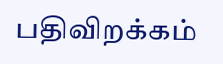பதிவிறக்கம்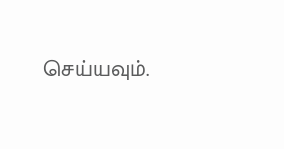செய்யவும்.